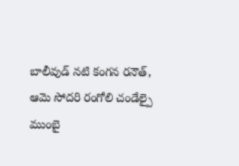బాలీవుడ్ నటి కంగన రనౌత్, ఆమె సోదరి రంగోలి చండేల్పై ముంబై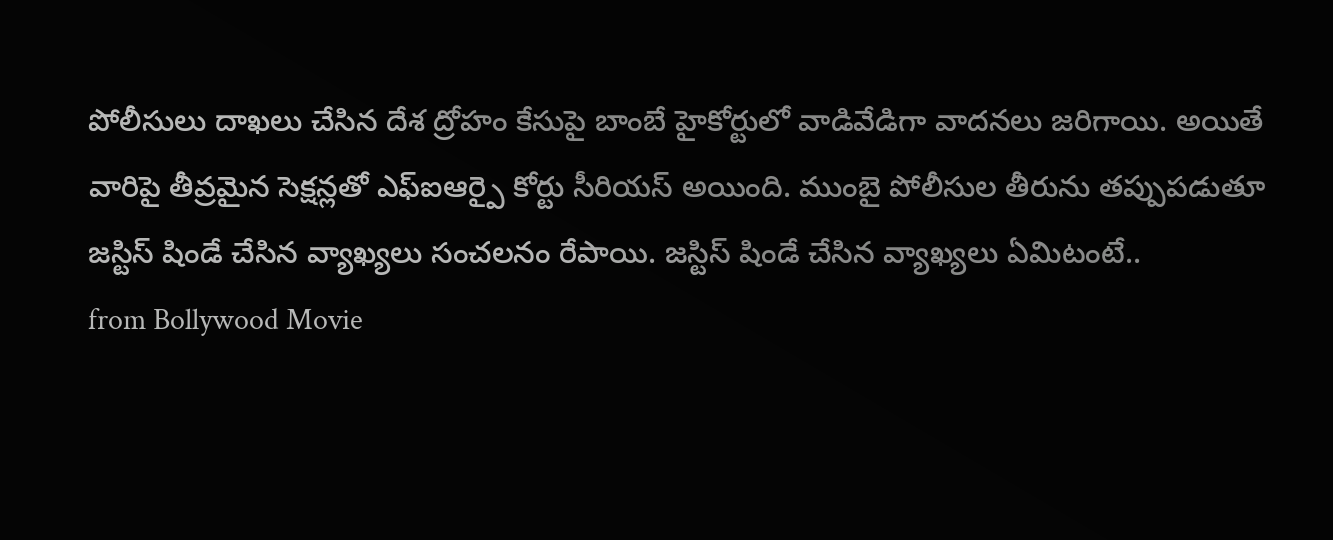పోలీసులు దాఖలు చేసిన దేశ ద్రోహం కేసుపై బాంబే హైకోర్టులో వాడివేడిగా వాదనలు జరిగాయి. అయితే వారిపై తీవ్రమైన సెక్షన్లతో ఎఫ్ఐఆర్పై కోర్టు సీరియస్ అయింది. ముంబై పోలీసుల తీరును తప్పుపడుతూ జస్టిస్ షిండే చేసిన వ్యాఖ్యలు సంచలనం రేపాయి. జస్టిస్ షిండే చేసిన వ్యాఖ్యలు ఏమిటంటే..
from Bollywood Movie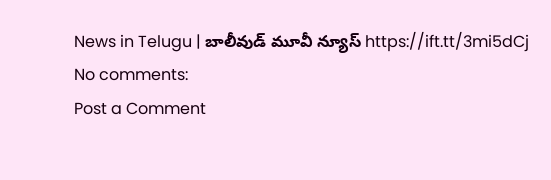News in Telugu | బాలీవుడ్ మూవీ న్యూస్ https://ift.tt/3mi5dCj
No comments:
Post a Comment